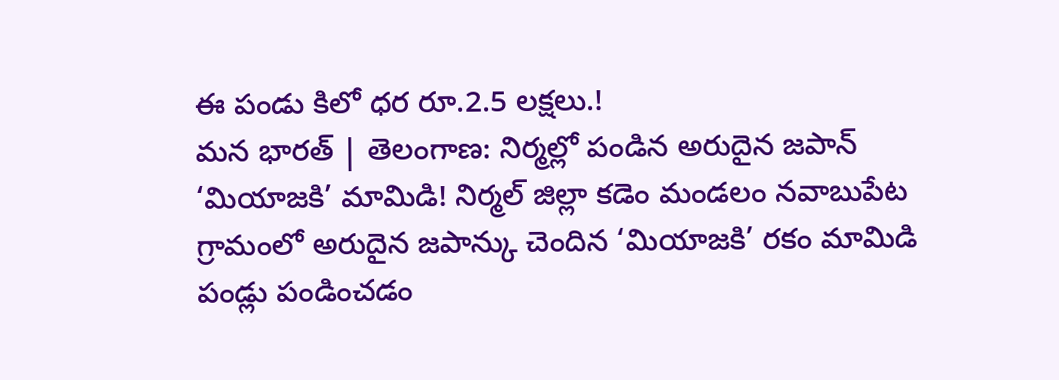ఈ పండు కిలో ధర రూ.2.5 లక్షలు.!
మన భారత్ | తెలంగాణ: నిర్మల్లో పండిన అరుదైన జపాన్ ‘మియాజకి’ మామిడి! నిర్మల్ జిల్లా కడెం మండలం నవాబుపేట గ్రామంలో అరుదైన జపాన్కు చెందిన ‘మియాజకి’ రకం మామిడి పండ్లు పండించడం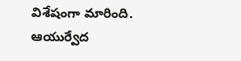విశేషంగా మారింది. ఆయుర్వేద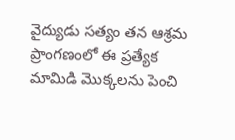వైద్యుడు సత్యం తన ఆశ్రమ ప్రాంగణంలో ఈ ప్రత్యేక మామిడి మొక్కలను పెంచి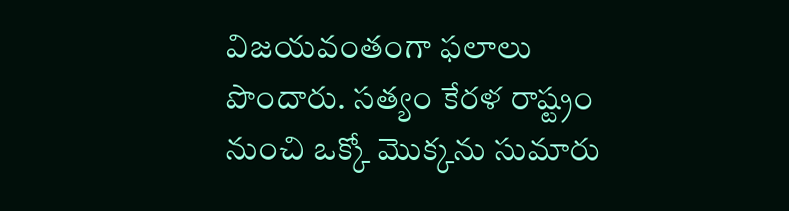విజయవంతంగా ఫలాలు పొందారు. సత్యం కేరళ రాష్ట్రం నుంచి ఒక్కో మొక్కను సుమారు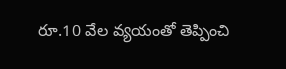రూ.10 వేల వ్యయంతో తెప్పించి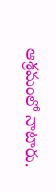ఆశ్రమంలో నాటారు.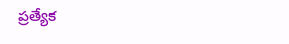ప్రత్యేక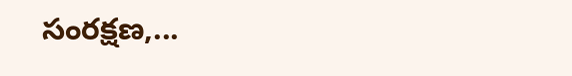సంరక్షణ,...